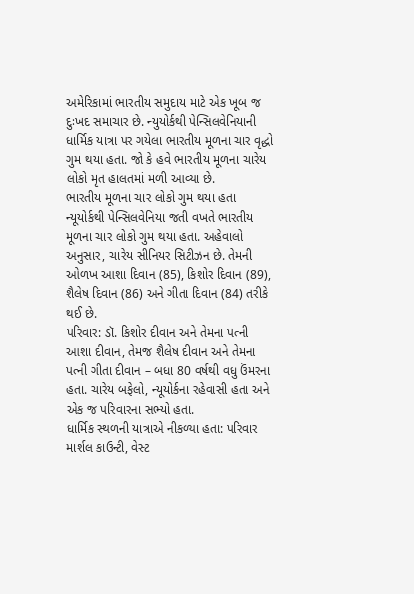અમેરિકામાં ભારતીય સમુદાય માટે એક ખૂબ જ દુઃખદ સમાચાર છે. ન્યુયોર્કથી પેન્સિલવેનિયાની ધાર્મિક યાત્રા પર ગયેલા ભારતીય મૂળના ચાર વૃદ્ધો ગુમ થયા હતા. જો કે હવે ભારતીય મૂળના ચારેય લોકો મૃત હાલતમાં મળી આવ્યા છે.
ભારતીય મૂળના ચાર લોકો ગુમ થયા હતા
ન્યૂયોર્કથી પેન્સિલવેનિયા જતી વખતે ભારતીય મૂળના ચાર લોકો ગુમ થયા હતા. અહેવાલો અનુસાર, ચારેય સીનિયર સિટીઝન છે. તેમની ઓળખ આશા દિવાન (85), કિશોર દિવાન (89), શૈલેષ દિવાન (86) અને ગીતા દિવાન (84) તરીકે થઈ છે.
પરિવાર: ડૉ. કિશોર દીવાન અને તેમના પત્ની આશા દીવાન, તેમજ શૈલેષ દીવાન અને તેમના પત્ની ગીતા દીવાન – બધા 80 વર્ષથી વધુ ઉંમરના હતા. ચારેય બફેલો, ન્યૂયોર્કના રહેવાસી હતા અને એક જ પરિવારના સભ્યો હતા.
ધાર્મિક સ્થળની યાત્રાએ નીકળ્યા હતા: પરિવાર માર્શલ કાઉન્ટી, વેસ્ટ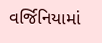વર્જિનિયામાં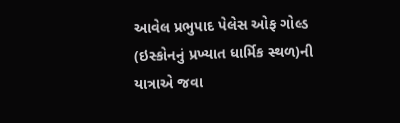આવેલ પ્રભુપાદ પેલેસ ઓફ ગોલ્ડ (ઇસ્કોનનું પ્રખ્યાત ધાર્મિક સ્થળ)ની યાત્રાએ જવા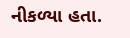નીકળ્યા હતા.